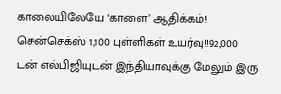காலையிலேயே ‘காளை’ ஆதிக்கம்! சென்செக்ஸ் 1,100 புள்ளிகள் உயர்வு!!92,000 டன் எல்பிஜியுடன் இந்தியாவுக்கு மேலும் இரு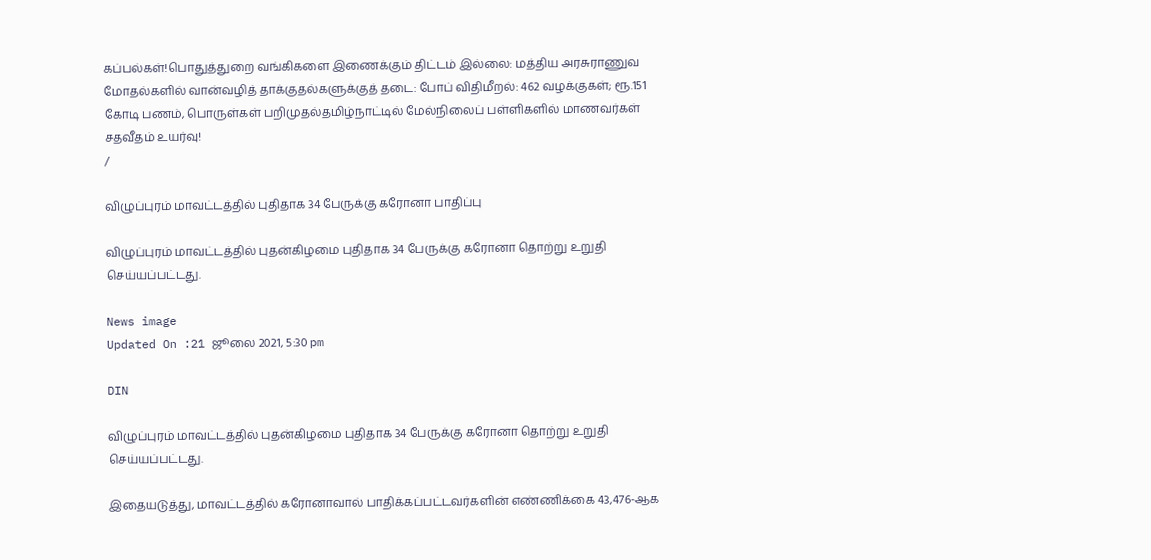கப்பல்கள்!பொதுத்துறை வங்கிகளை இணைக்கும் திட்டம் இல்லை: மத்திய அரசுராணுவ மோதல்களில் வான்வழித் தாக்குதல்களுக்குத் தடை: போப் விதிமீறல்: 462 வழக்குகள்; ரூ.151 கோடி பணம், பொருள்கள் பறிமுதல்தமிழ்நாட்டில் மேல்நிலைப் பள்ளிகளில் மாணவர்கள் சதவீதம் உயர்வு!
/

விழுப்புரம் மாவட்டத்தில் புதிதாக 34 பேருக்கு கரோனா பாதிப்பு

விழுப்புரம் மாவட்டத்தில் புதன்கிழமை புதிதாக 34 பேருக்கு கரோனா தொற்று உறுதி செய்யப்பட்டது.

News image
Updated On :21 ஜூலை 2021, 5:30 pm

DIN

விழுப்புரம் மாவட்டத்தில் புதன்கிழமை புதிதாக 34 பேருக்கு கரோனா தொற்று உறுதி செய்யப்பட்டது.

இதையடுத்து, மாவட்டத்தில் கரோனாவால் பாதிக்கப்பட்டவர்களின் எண்ணிக்கை 43,476-ஆக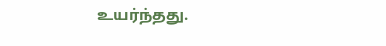உயர்ந்தது.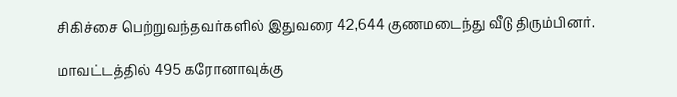சிகிச்சை பெற்றுவந்தவர்களில் இதுவரை 42,644 குணமடைந்து வீடு திரும்பினர்.

மாவட்டத்தில் 495 கரோனாவுக்கு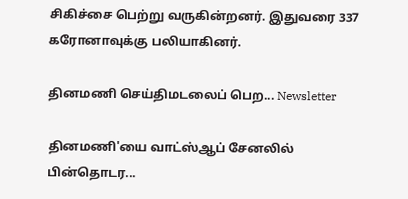சிகிச்சை பெற்று வருகின்றனர். இதுவரை 337 கரோனாவுக்கு பலியாகினர்.

தினமணி செய்திமடலைப் பெற... Newsletter

தினமணி'யை வாட்ஸ்ஆப் சேனலில் பின்தொடர...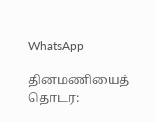WhatsApp

தினமணியைத் தொடர: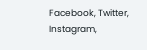Facebook, Twitter, Instagram,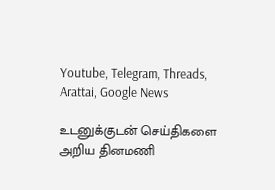Youtube, Telegram, Threads, Arattai, Google News

உடனுக்குடன் செய்திகளை அறிய தினமணி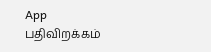App பதிவிறக்கம்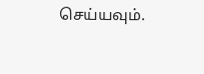செய்யவும்.